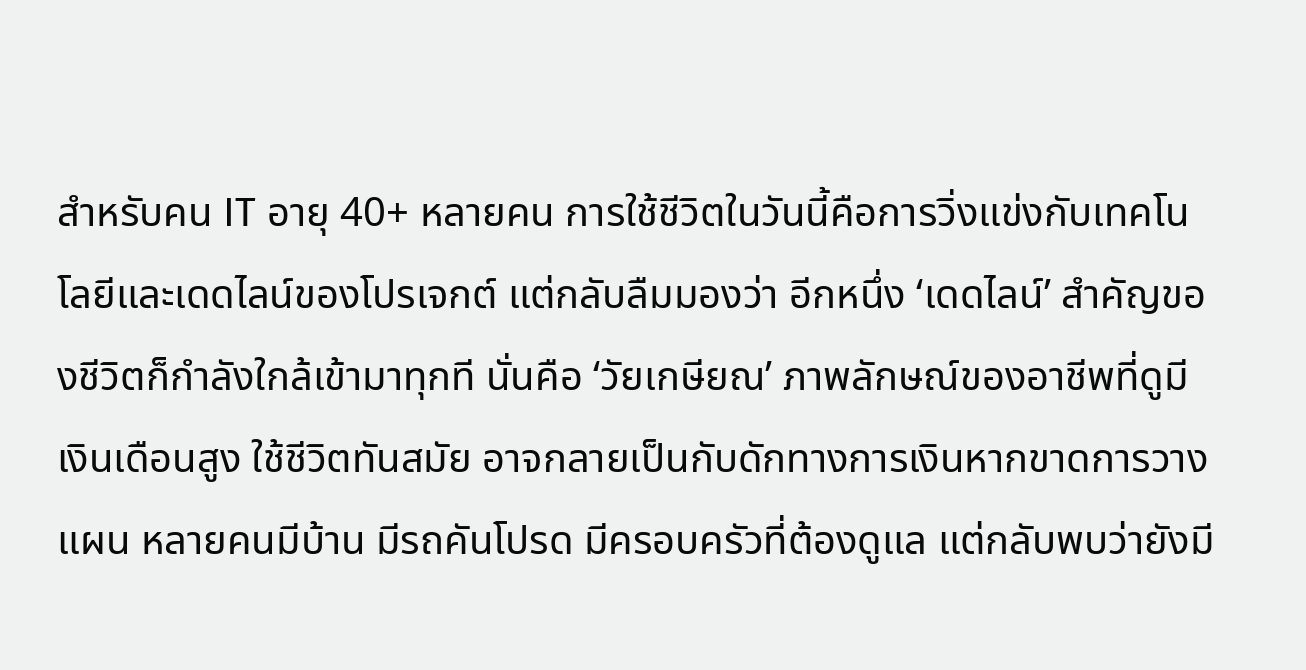สำหรับคน IT อายุ 40+ หลายคน การใช้ชีวิตในวันนี้คือการวิ่งแข่งกับเทคโนโลยีและเดดไลน์ของโปรเจกต์ แต่กลับลืมมองว่า อีกหนึ่ง ‘เดดไลน์’ สำคัญของชีวิตก็กำลังใกล้เข้ามาทุกที นั่นคือ ‘วัยเกษียณ’ ภาพลักษณ์ของอาชีพที่ดูมีเงินเดือนสูง ใช้ชีวิตทันสมัย อาจกลายเป็นกับดักทางการเงินหากขาดการวางแผน หลายคนมีบ้าน มีรถคันโปรด มีครอบครัวที่ต้องดูแล แต่กลับพบว่ายังมี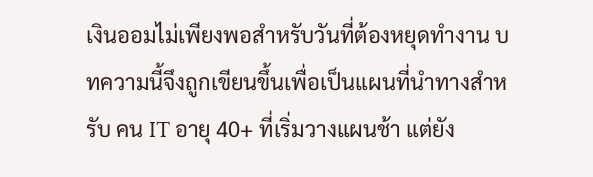เงินออมไม่เพียงพอสำหรับวันที่ต้องหยุดทำงาน บทความนี้จึงถูกเขียนขึ้นเพื่อเป็นแผนที่นำทางสำหรับ คน IT อายุ 40+ ที่เริ่มวางแผนช้า แต่ยัง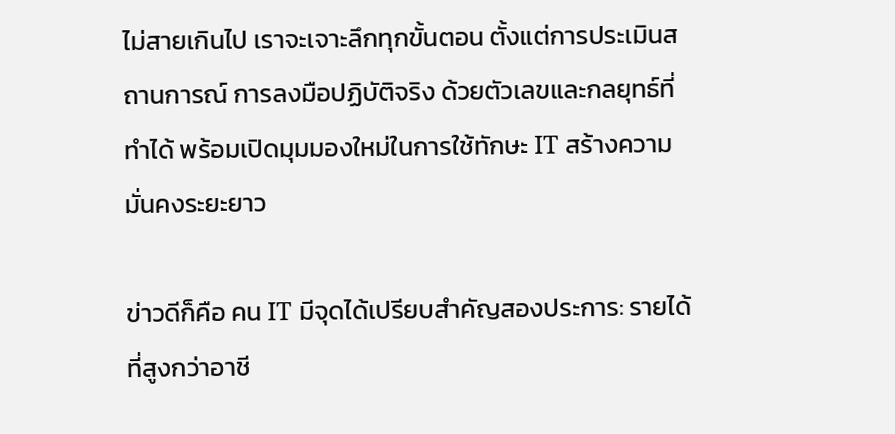ไม่สายเกินไป เราจะเจาะลึกทุกขั้นตอน ตั้งแต่การประเมินสถานการณ์ การลงมือปฏิบัติจริง ด้วยตัวเลขและกลยุทธ์ที่ทำได้ พร้อมเปิดมุมมองใหม่ในการใช้ทักษะ IT สร้างความมั่นคงระยะยาว

ข่าวดีก็คือ คน IT มีจุดได้เปรียบสำคัญสองประการ: รายได้ที่สูงกว่าอาชี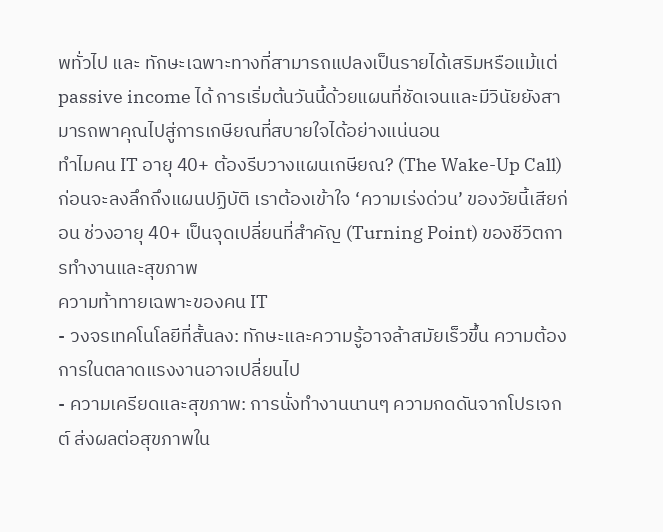พทั่วไป และ ทักษะเฉพาะทางที่สามารถแปลงเป็นรายได้เสริมหรือแม้แต่ passive income ได้ การเริ่มต้นวันนี้ด้วยแผนที่ชัดเจนและมีวินัยยังสามารถพาคุณไปสู่การเกษียณที่สบายใจได้อย่างแน่นอน
ทำไมคน IT อายุ 40+ ต้องรีบวางแผนเกษียณ? (The Wake-Up Call)
ก่อนจะลงลึกถึงแผนปฏิบัติ เราต้องเข้าใจ ‘ความเร่งด่วน’ ของวัยนี้เสียก่อน ช่วงอายุ 40+ เป็นจุดเปลี่ยนที่สำคัญ (Turning Point) ของชีวิตการทำงานและสุขภาพ
ความท้าทายเฉพาะของคน IT
- วงจรเทคโนโลยีที่สั้นลง: ทักษะและความรู้อาจล้าสมัยเร็วขึ้น ความต้องการในตลาดแรงงานอาจเปลี่ยนไป
- ความเครียดและสุขภาพ: การนั่งทำงานนานๆ ความกดดันจากโปรเจกต์ ส่งผลต่อสุขภาพใน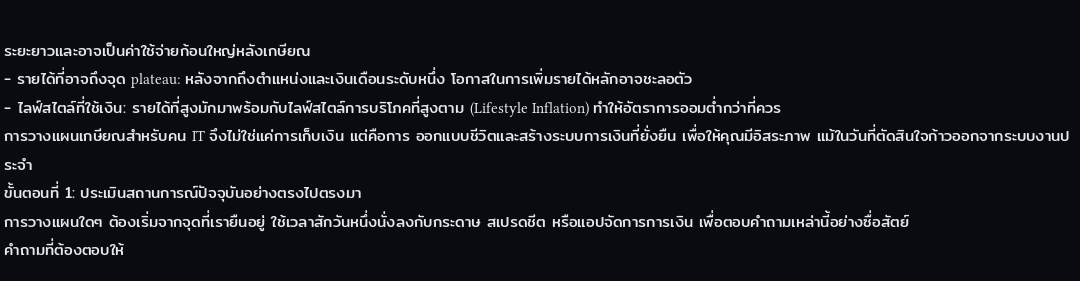ระยะยาวและอาจเป็นค่าใช้จ่ายก้อนใหญ่หลังเกษียณ
- รายได้ที่อาจถึงจุด plateau: หลังจากถึงตำแหน่งและเงินเดือนระดับหนึ่ง โอกาสในการเพิ่มรายได้หลักอาจชะลอตัว
- ไลฟ์สไตล์ที่ใช้เงิน: รายได้ที่สูงมักมาพร้อมกับไลฟ์สไตล์การบริโภคที่สูงตาม (Lifestyle Inflation) ทำให้อัตราการออมต่ำกว่าที่ควร
การวางแผนเกษียณสำหรับคน IT จึงไม่ใช่แค่การเก็บเงิน แต่คือการ ออกแบบชีวิตและสร้างระบบการเงินที่ยั่งยืน เพื่อให้คุณมีอิสระภาพ แม้ในวันที่ตัดสินใจก้าวออกจากระบบงานประจำ
ขั้นตอนที่ 1: ประเมินสถานการณ์ปัจจุบันอย่างตรงไปตรงมา
การวางแผนใดๆ ต้องเริ่มจากจุดที่เรายืนอยู่ ใช้เวลาสักวันหนึ่งนั่งลงกับกระดาษ สเปรดชีต หรือแอปจัดการการเงิน เพื่อตอบคำถามเหล่านี้อย่างซื่อสัตย์
คำถามที่ต้องตอบให้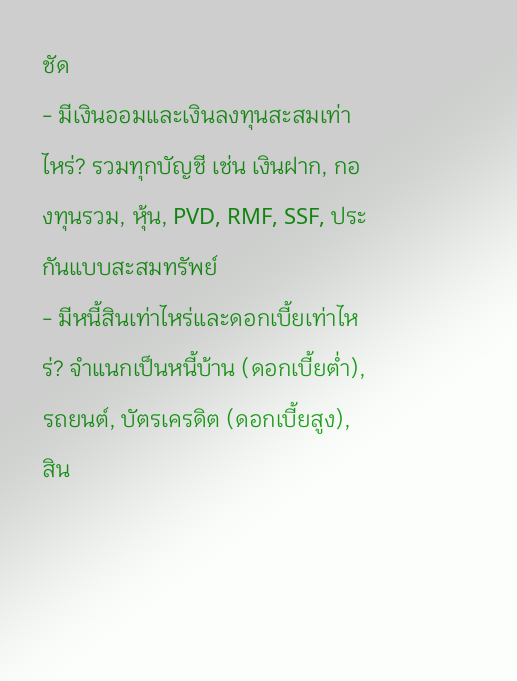ชัด
- มีเงินออมและเงินลงทุนสะสมเท่าไหร่? รวมทุกบัญชี เช่น เงินฝาก, กองทุนรวม, หุ้น, PVD, RMF, SSF, ประกันแบบสะสมทรัพย์
- มีหนี้สินเท่าไหร่และดอกเบี้ยเท่าไหร่? จำแนกเป็นหนี้บ้าน (ดอกเบี้ยต่ำ), รถยนต์, บัตรเครดิต (ดอกเบี้ยสูง), สิน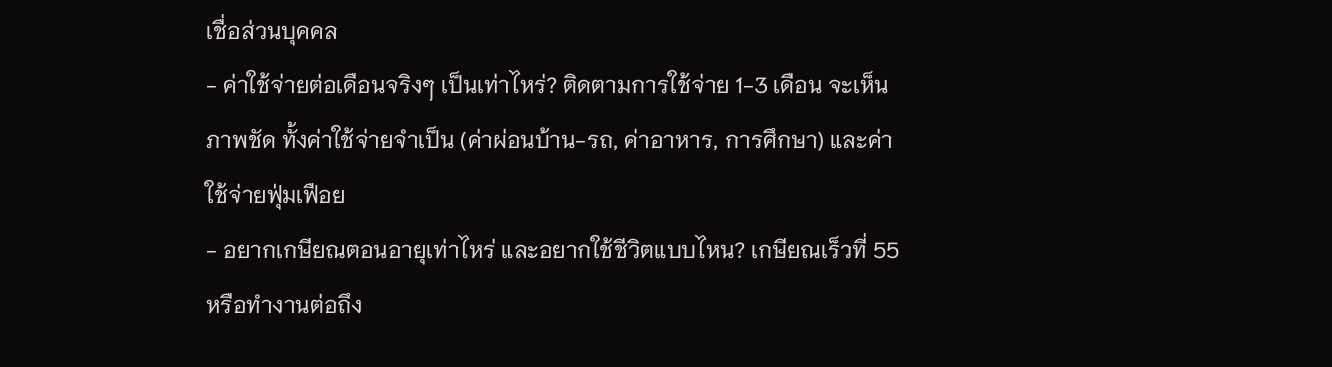เชื่อส่วนบุคคล
- ค่าใช้จ่ายต่อเดือนจริงๆ เป็นเท่าไหร่? ติดตามการใช้จ่าย 1-3 เดือน จะเห็นภาพชัด ทั้งค่าใช้จ่ายจำเป็น (ค่าผ่อนบ้าน-รถ, ค่าอาหาร, การศึกษา) และค่าใช้จ่ายฟุ่มเฟือย
- อยากเกษียณตอนอายุเท่าไหร่ และอยากใช้ชีวิตแบบไหน? เกษียณเร็วที่ 55 หรือทำงานต่อถึง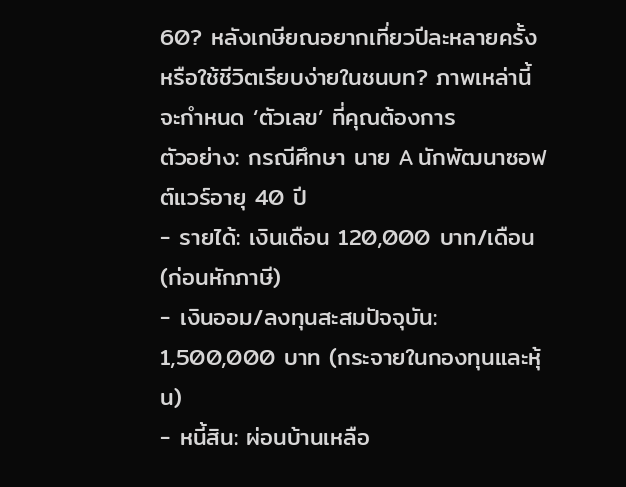60? หลังเกษียณอยากเที่ยวปีละหลายครั้งหรือใช้ชีวิตเรียบง่ายในชนบท? ภาพเหล่านี้จะกำหนด ‘ตัวเลข’ ที่คุณต้องการ
ตัวอย่าง: กรณีศึกษา นาย A นักพัฒนาซอฟต์แวร์อายุ 40 ปี
- รายได้: เงินเดือน 120,000 บาท/เดือน (ก่อนหักภาษี)
- เงินออม/ลงทุนสะสมปัจจุบัน: 1,500,000 บาท (กระจายในกองทุนและหุ้น)
- หนี้สิน: ผ่อนบ้านเหลือ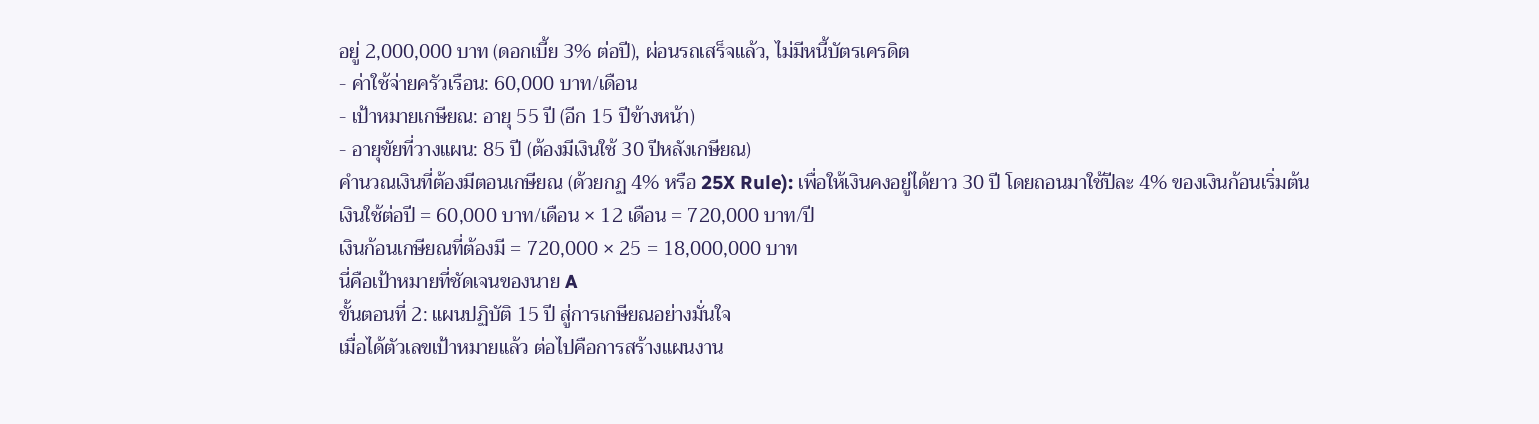อยู่ 2,000,000 บาท (ดอกเบี้ย 3% ต่อปี), ผ่อนรถเสร็จแล้ว, ไม่มีหนี้บัตรเครดิต
- ค่าใช้จ่ายครัวเรือน: 60,000 บาท/เดือน
- เป้าหมายเกษียณ: อายุ 55 ปี (อีก 15 ปีข้างหน้า)
- อายุขัยที่วางแผน: 85 ปี (ต้องมีเงินใช้ 30 ปีหลังเกษียณ)
คำนวณเงินที่ต้องมีตอนเกษียณ (ด้วยกฏ 4% หรือ 25X Rule): เพื่อให้เงินคงอยู่ได้ยาว 30 ปี โดยถอนมาใช้ปีละ 4% ของเงินก้อนเริ่มต้น
เงินใช้ต่อปี = 60,000 บาท/เดือน × 12 เดือน = 720,000 บาท/ปี
เงินก้อนเกษียณที่ต้องมี = 720,000 × 25 = 18,000,000 บาท
นี่คือเป้าหมายที่ชัดเจนของนาย A
ขั้นตอนที่ 2: แผนปฏิบัติ 15 ปี สู่การเกษียณอย่างมั่นใจ
เมื่อได้ตัวเลขเป้าหมายแล้ว ต่อไปคือการสร้างแผนงาน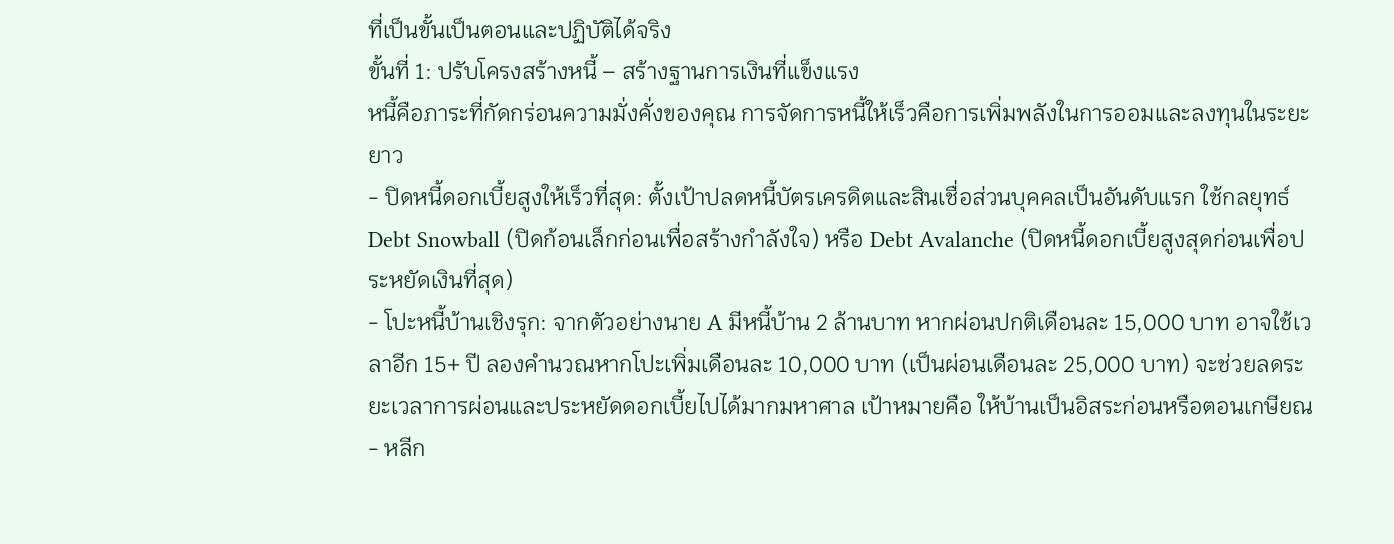ที่เป็นขั้นเป็นตอนและปฏิบัติได้จริง
ขั้นที่ 1: ปรับโครงสร้างหนี้ – สร้างฐานการเงินที่แข็งแรง
หนี้คือภาระที่กัดกร่อนความมั่งคั่งของคุณ การจัดการหนี้ให้เร็วคือการเพิ่มพลังในการออมและลงทุนในระยะยาว
- ปิดหนี้ดอกเบี้ยสูงให้เร็วที่สุด: ตั้งเป้าปลดหนี้บัตรเครดิตและสินเชื่อส่วนบุคคลเป็นอันดับแรก ใช้กลยุทธ์ Debt Snowball (ปิดก้อนเล็กก่อนเพื่อสร้างกำลังใจ) หรือ Debt Avalanche (ปิดหนี้ดอกเบี้ยสูงสุดก่อนเพื่อประหยัดเงินที่สุด)
- โปะหนี้บ้านเชิงรุก: จากตัวอย่างนาย A มีหนี้บ้าน 2 ล้านบาท หากผ่อนปกติเดือนละ 15,000 บาท อาจใช้เวลาอีก 15+ ปี ลองคำนวณหากโปะเพิ่มเดือนละ 10,000 บาท (เป็นผ่อนเดือนละ 25,000 บาท) จะช่วยลดระยะเวลาการผ่อนและประหยัดดอกเบี้ยไปได้มากมหาศาล เป้าหมายคือ ให้บ้านเป็นอิสระก่อนหรือตอนเกษียณ
- หลีก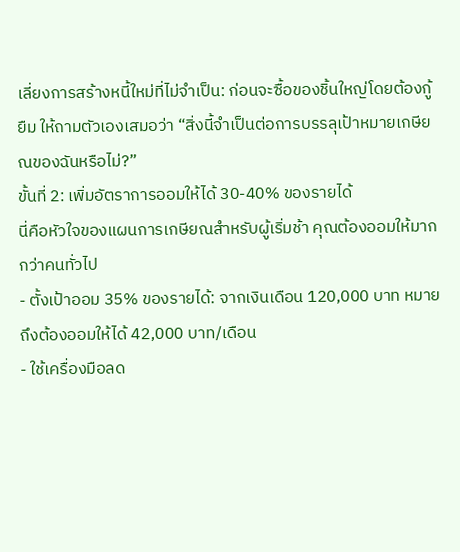เลี่ยงการสร้างหนี้ใหม่ที่ไม่จำเป็น: ก่อนจะซื้อของชิ้นใหญ่โดยต้องกู้ยืม ให้ถามตัวเองเสมอว่า “สิ่งนี้จำเป็นต่อการบรรลุเป้าหมายเกษียณของฉันหรือไม่?”
ขั้นที่ 2: เพิ่มอัตราการออมให้ได้ 30-40% ของรายได้
นี่คือหัวใจของแผนการเกษียณสำหรับผู้เริ่มช้า คุณต้องออมให้มากกว่าคนทั่วไป
- ตั้งเป้าออม 35% ของรายได้: จากเงินเดือน 120,000 บาท หมายถึงต้องออมให้ได้ 42,000 บาท/เดือน
- ใช้เครื่องมือลด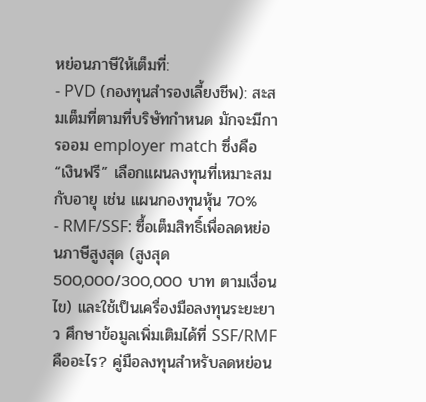หย่อนภาษีให้เต็มที่:
- PVD (กองทุนสำรองเลี้ยงชีพ): สะสมเต็มที่ตามที่บริษัทกำหนด มักจะมีการออม employer match ซึ่งคือ “เงินฟรี” เลือกแผนลงทุนที่เหมาะสมกับอายุ เช่น แผนกองทุนหุ้น 70%
- RMF/SSF: ซื้อเต็มสิทธิ์เพื่อลดหย่อนภาษีสูงสุด (สูงสุด 500,000/300,000 บาท ตามเงื่อนไข) และใช้เป็นเครื่องมือลงทุนระยะยาว ศึกษาข้อมูลเพิ่มเติมได้ที่ SSF/RMF คืออะไร? คู่มือลงทุนสำหรับลดหย่อน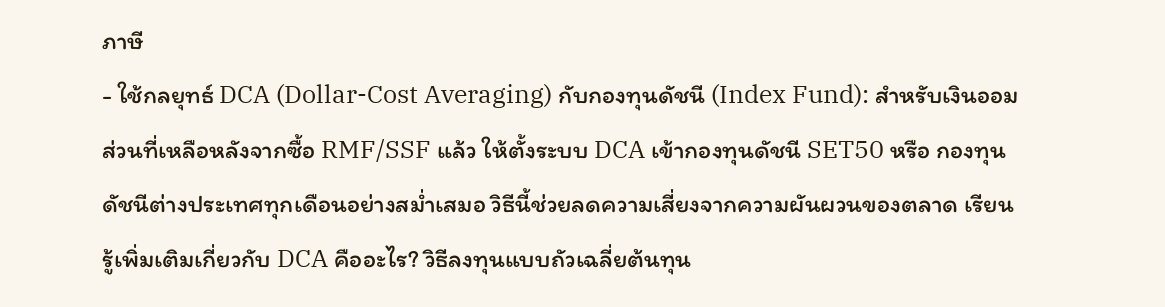ภาษี
- ใช้กลยุทธ์ DCA (Dollar-Cost Averaging) กับกองทุนดัชนี (Index Fund): สำหรับเงินออมส่วนที่เหลือหลังจากซื้อ RMF/SSF แล้ว ให้ตั้งระบบ DCA เข้ากองทุนดัชนี SET50 หรือ กองทุนดัชนีต่างประเทศทุกเดือนอย่างสม่ำเสมอ วิธีนี้ช่วยลดความเสี่ยงจากความผันผวนของตลาด เรียนรู้เพิ่มเติมเกี่ยวกับ DCA คืออะไร? วิธีลงทุนแบบถัวเฉลี่ยต้นทุน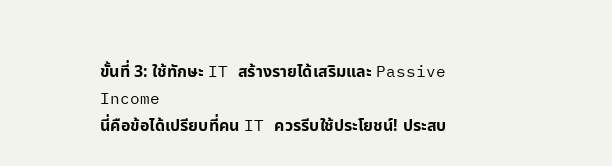ขั้นที่ 3: ใช้ทักษะ IT สร้างรายได้เสริมและ Passive Income
นี่คือข้อได้เปรียบที่คน IT ควรรีบใช้ประโยชน์! ประสบ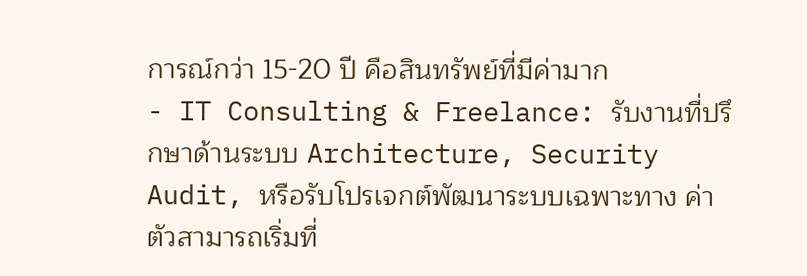การณ์กว่า 15-20 ปี คือสินทรัพย์ที่มีค่ามาก
- IT Consulting & Freelance: รับงานที่ปรึกษาด้านระบบ Architecture, Security Audit, หรือรับโปรเจกต์พัฒนาระบบเฉพาะทาง ค่าตัวสามารถเริ่มที่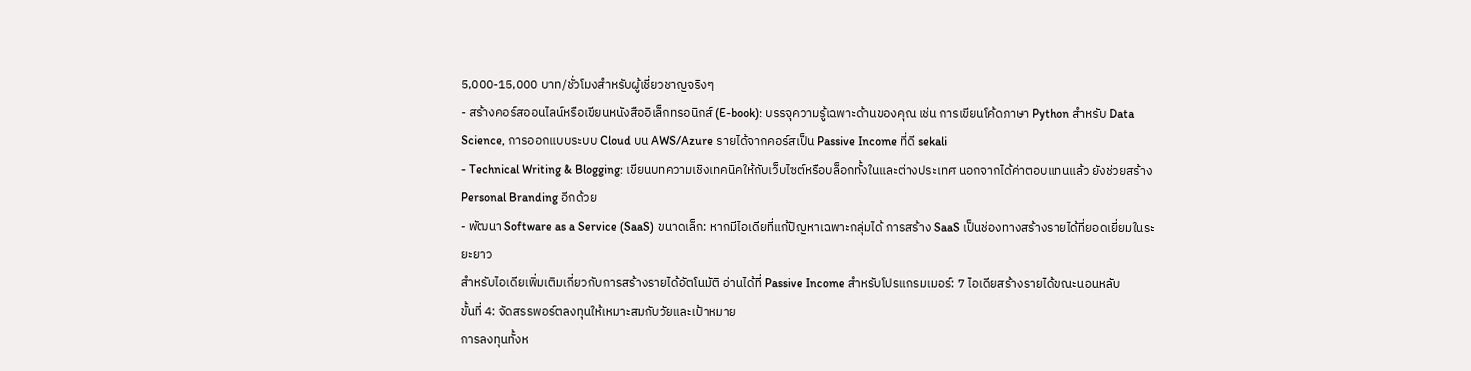5,000-15,000 บาท/ชั่วโมงสำหรับผู้เชี่ยวชาญจริงๆ
- สร้างคอร์สออนไลน์หรือเขียนหนังสืออิเล็กทรอนิกส์ (E-book): บรรจุความรู้เฉพาะด้านของคุณ เช่น การเขียนโค้ดภาษา Python สำหรับ Data Science, การออกแบบระบบ Cloud บน AWS/Azure รายได้จากคอร์สเป็น Passive Income ที่ดี sekali
- Technical Writing & Blogging: เขียนบทความเชิงเทคนิคให้กับเว็บไซต์หรือบล็อกทั้งในและต่างประเทศ นอกจากได้ค่าตอบแทนแล้ว ยังช่วยสร้าง Personal Branding อีกด้วย
- พัฒนา Software as a Service (SaaS) ขนาดเล็ก: หากมีไอเดียที่แก้ปัญหาเฉพาะกลุ่มได้ การสร้าง SaaS เป็นช่องทางสร้างรายได้ที่ยอดเยี่ยมในระยะยาว
สำหรับไอเดียเพิ่มเติมเกี่ยวกับการสร้างรายได้อัตโนมัติ อ่านได้ที่ Passive Income สำหรับโปรแกรมเมอร์: 7 ไอเดียสร้างรายได้ขณะนอนหลับ
ขั้นที่ 4: จัดสรรพอร์ตลงทุนให้เหมาะสมกับวัยและเป้าหมาย
การลงทุนทั้งห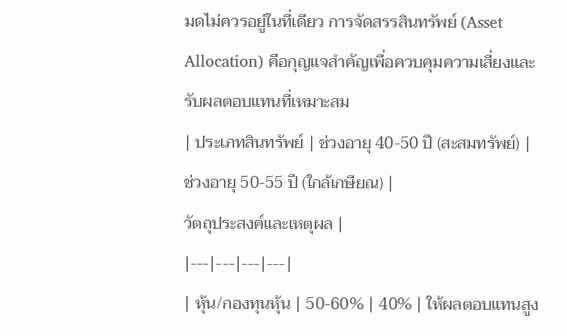มดไม่ควรอยู่ในที่เดียว การจัดสรรสินทรัพย์ (Asset Allocation) คือกุญแจสำคัญเพื่อควบคุมความเสี่ยงและรับผลตอบแทนที่เหมาะสม
| ประเภทสินทรัพย์ | ช่วงอายุ 40-50 ปี (สะสมทรัพย์) |
ช่วงอายุ 50-55 ปี (ใกล้เกษียณ) |
วัตถุประสงค์และเหตุผล |
|---|---|---|---|
| หุ้น/กองทุนหุ้น | 50-60% | 40% | ให้ผลตอบแทนสูง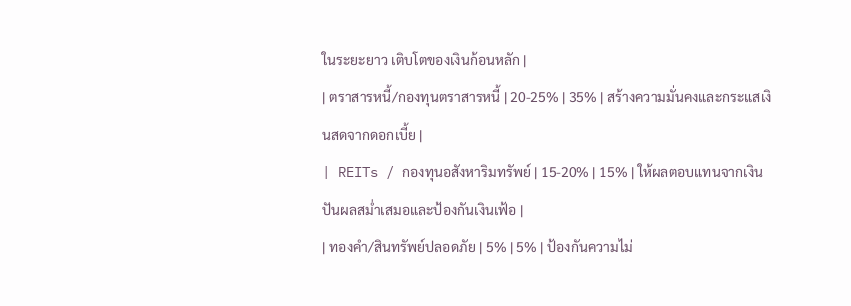ในระยะยาว เติบโตของเงินก้อนหลัก |
| ตราสารหนี้/กองทุนตราสารหนี้ | 20-25% | 35% | สร้างความมั่นคงและกระแสเงินสดจากดอกเบี้ย |
| REITs / กองทุนอสังหาริมทรัพย์ | 15-20% | 15% | ให้ผลตอบแทนจากเงินปันผลสม่ำเสมอและป้องกันเงินเฟ้อ |
| ทองคำ/สินทรัพย์ปลอดภัย | 5% | 5% | ป้องกันความไม่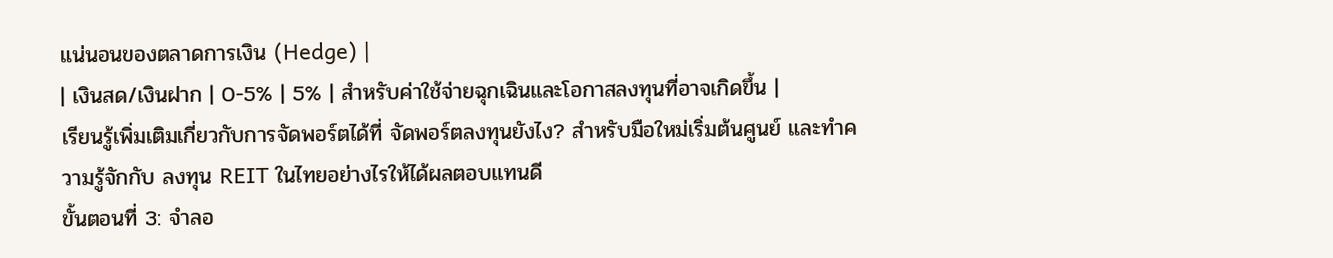แน่นอนของตลาดการเงิน (Hedge) |
| เงินสด/เงินฝาก | 0-5% | 5% | สำหรับค่าใช้จ่ายฉุกเฉินและโอกาสลงทุนที่อาจเกิดขึ้น |
เรียนรู้เพิ่มเติมเกี่ยวกับการจัดพอร์ตได้ที่ จัดพอร์ตลงทุนยังไง? สำหรับมือใหม่เริ่มต้นศูนย์ และทำความรู้จักกับ ลงทุน REIT ในไทยอย่างไรให้ได้ผลตอบแทนดี
ขั้นตอนที่ 3: จำลอ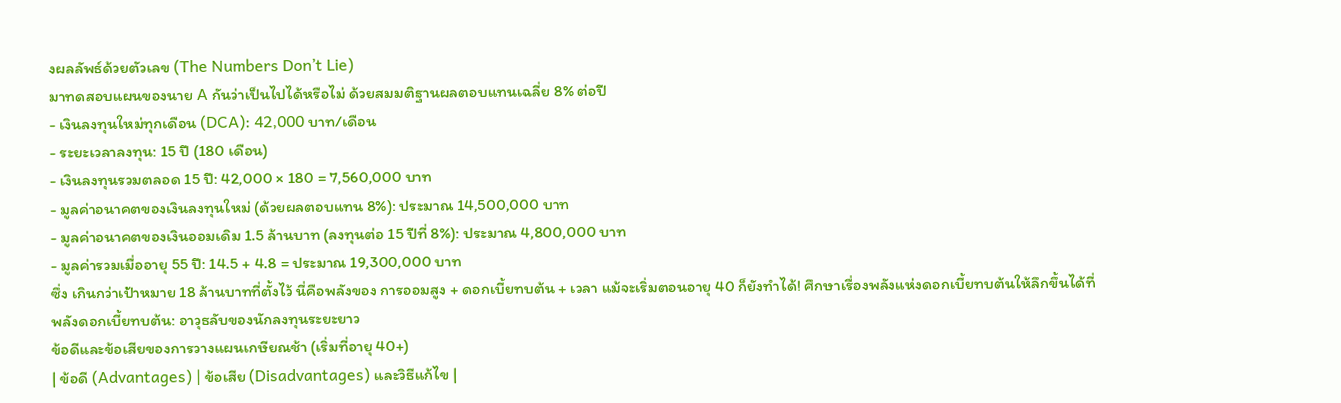งผลลัพธ์ด้วยตัวเลข (The Numbers Don’t Lie)
มาทดสอบแผนของนาย A กันว่าเป็นไปได้หรือไม่ ด้วยสมมติฐานผลตอบแทนเฉลี่ย 8% ต่อปี
- เงินลงทุนใหม่ทุกเดือน (DCA): 42,000 บาท/เดือน
- ระยะเวลาลงทุน: 15 ปี (180 เดือน)
- เงินลงทุนรวมตลอด 15 ปี: 42,000 × 180 = 7,560,000 บาท
- มูลค่าอนาคตของเงินลงทุนใหม่ (ด้วยผลตอบแทน 8%): ประมาณ 14,500,000 บาท
- มูลค่าอนาคตของเงินออมเดิม 1.5 ล้านบาท (ลงทุนต่อ 15 ปีที่ 8%): ประมาณ 4,800,000 บาท
- มูลค่ารวมเมื่ออายุ 55 ปี: 14.5 + 4.8 = ประมาณ 19,300,000 บาท
ซึ่ง เกินกว่าเป้าหมาย 18 ล้านบาทที่ตั้งไว้ นี่คือพลังของ การออมสูง + ดอกเบี้ยทบต้น + เวลา แม้จะเริ่มตอนอายุ 40 ก็ยังทำได้! ศึกษาเรื่องพลังแห่งดอกเบี้ยทบต้นให้ลึกขึ้นได้ที่ พลังดอกเบี้ยทบต้น: อาวุธลับของนักลงทุนระยะยาว
ข้อดีและข้อเสียของการวางแผนเกษียณช้า (เริ่มที่อายุ 40+)
| ข้อดี (Advantages) | ข้อเสีย (Disadvantages) และวิธีแก้ไข |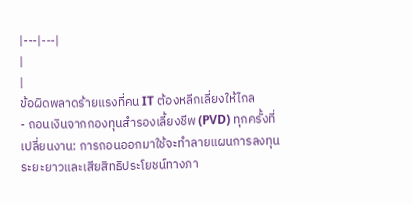|---|---|
|
|
ข้อผิดพลาดร้ายแรงที่คน IT ต้องหลีกเลี่ยงให้ไกล
- ถอนเงินจากกองทุนสำรองเลี้ยงชีพ (PVD) ทุกครั้งที่เปลี่ยนงาน: การถอนออกมาใช้จะทำลายแผนการลงทุนระยะยาวและเสียสิทธิประโยชน์ทางภา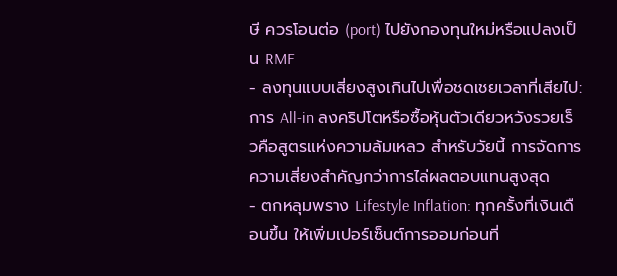ษี ควรโอนต่อ (port) ไปยังกองทุนใหม่หรือแปลงเป็น RMF
- ลงทุนแบบเสี่ยงสูงเกินไปเพื่อชดเชยเวลาที่เสียไป: การ All-in ลงคริปโตหรือซื้อหุ้นตัวเดียวหวังรวยเร็วคือสูตรแห่งความล้มเหลว สำหรับวัยนี้ การจัดการความเสี่ยงสำคัญกว่าการไล่ผลตอบแทนสูงสุด
- ตกหลุมพราง Lifestyle Inflation: ทุกครั้งที่เงินเดือนขึ้น ให้เพิ่มเปอร์เซ็นต์การออมก่อนที่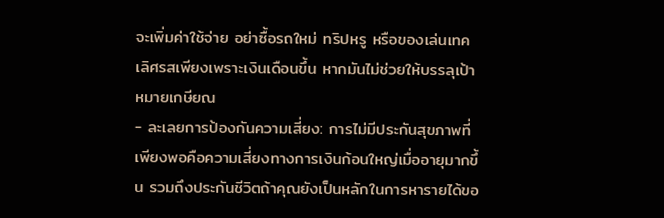จะเพิ่มค่าใช้จ่าย อย่าซื้อรถใหม่ ทริปหรู หรือของเล่นเทคเลิศรสเพียงเพราะเงินเดือนขึ้น หากมันไม่ช่วยให้บรรลุเป้าหมายเกษียณ
- ละเลยการป้องกันความเสี่ยง: การไม่มีประกันสุขภาพที่เพียงพอคือความเสี่ยงทางการเงินก้อนใหญ่เมื่ออายุมากขึ้น รวมถึงประกันชีวิตถ้าคุณยังเป็นหลักในการหารายได้ขอ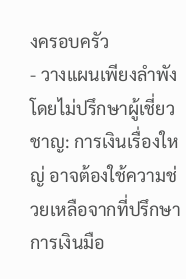งครอบครัว
- วางแผนเพียงลำพังโดยไม่ปรึกษาผู้เชี่ยวชาญ: การเงินเรื่องใหญ่ อาจต้องใช้ความช่วยเหลือจากที่ปรึกษาการเงินมือ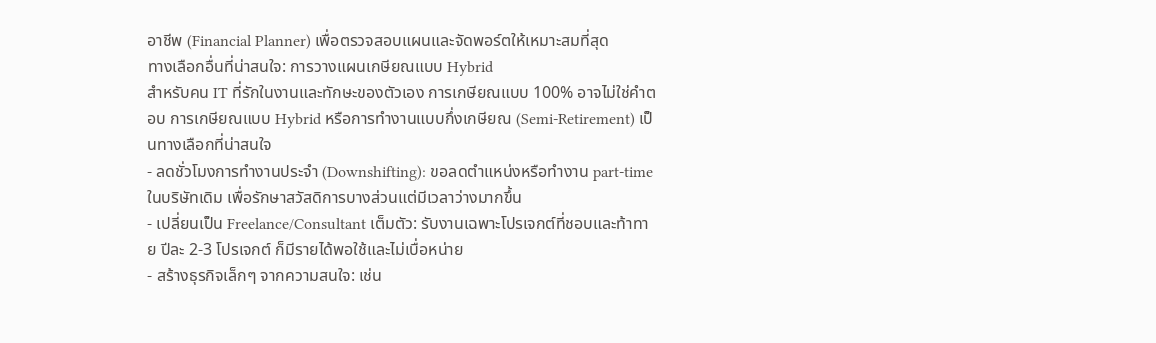อาชีพ (Financial Planner) เพื่อตรวจสอบแผนและจัดพอร์ตให้เหมาะสมที่สุด
ทางเลือกอื่นที่น่าสนใจ: การวางแผนเกษียณแบบ Hybrid
สำหรับคน IT ที่รักในงานและทักษะของตัวเอง การเกษียณแบบ 100% อาจไม่ใช่คำตอบ การเกษียณแบบ Hybrid หรือการทำงานแบบกึ่งเกษียณ (Semi-Retirement) เป็นทางเลือกที่น่าสนใจ
- ลดชั่วโมงการทำงานประจำ (Downshifting): ขอลดตำแหน่งหรือทำงาน part-time ในบริษัทเดิม เพื่อรักษาสวัสดิการบางส่วนแต่มีเวลาว่างมากขึ้น
- เปลี่ยนเป็น Freelance/Consultant เต็มตัว: รับงานเฉพาะโปรเจกต์ที่ชอบและท้าทาย ปีละ 2-3 โปรเจกต์ ก็มีรายได้พอใช้และไม่เบื่อหน่าย
- สร้างธุรกิจเล็กๆ จากความสนใจ: เช่น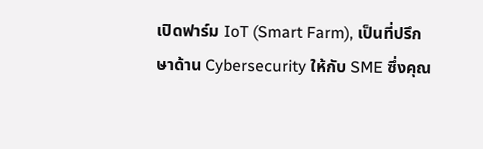เปิดฟาร์ม IoT (Smart Farm), เป็นที่ปรึกษาด้าน Cybersecurity ให้กับ SME ซึ่งคุณ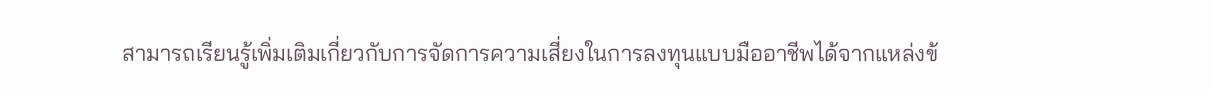สามารถเรียนรู้เพิ่มเติมเกี่ยวกับการจัดการความเสี่ยงในการลงทุนแบบมืออาชีพได้จากแหล่งข้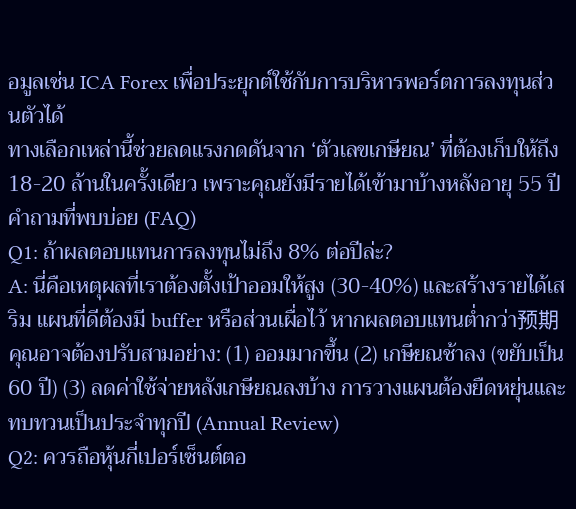อมูลเช่น ICA Forex เพื่อประยุกต์ใช้กับการบริหารพอร์ตการลงทุนส่วนตัวได้
ทางเลือกเหล่านี้ช่วยลดแรงกดดันจาก ‘ตัวเลขเกษียณ’ ที่ต้องเก็บให้ถึง 18-20 ล้านในครั้งเดียว เพราะคุณยังมีรายได้เข้ามาบ้างหลังอายุ 55 ปี
คำถามที่พบบ่อย (FAQ)
Q1: ถ้าผลตอบแทนการลงทุนไม่ถึง 8% ต่อปีล่ะ?
A: นี่คือเหตุผลที่เราต้องตั้งเป้าออมให้สูง (30-40%) และสร้างรายได้เสริม แผนที่ดีต้องมี buffer หรือส่วนเผื่อไว้ หากผลตอบแทนต่ำกว่า预期 คุณอาจต้องปรับสามอย่าง: (1) ออมมากขึ้น (2) เกษียณช้าลง (ขยับเป็น 60 ปี) (3) ลดค่าใช้จ่ายหลังเกษียณลงบ้าง การวางแผนต้องยืดหยุ่นและทบทวนเป็นประจำทุกปี (Annual Review)
Q2: ควรถือหุ้นกี่เปอร์เซ็นต์ตอ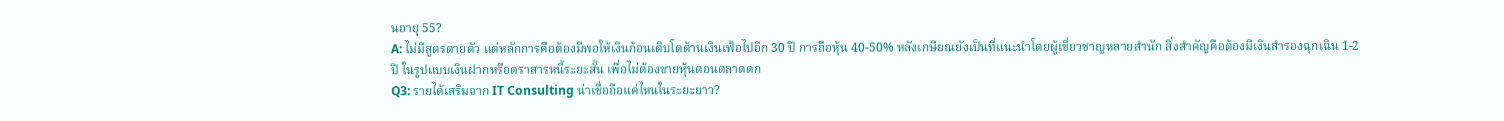นอายุ 55?
A: ไม่มีสูตรตายตัว แต่หลักการคือต้องมีพอให้เงินก้อนเติบโตต้านเงินเฟ้อไปอีก 30 ปี การถือหุ้น 40-50% หลังเกษียณยังเป็นที่แนะนำโดยผู้เชี่ยวชาญหลายสำนัก สิ่งสำคัญคือต้องมีเงินสำรองฉุกเฉิน 1-2 ปี ในรูปแบบเงินฝากหรือตราสารหนี้ระยะสั้น เพื่อไม่ต้องขายหุ้นตอนตลาดตก
Q3: รายได้เสริมจาก IT Consulting น่าเชื่อถือแค่ไหนในระยะยาว?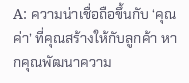A: ความน่าเชื่อถือขึ้นกับ ‘คุณค่า’ ที่คุณสร้างให้กับลูกค้า หากคุณพัฒนาความ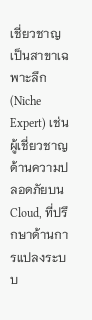เชี่ยวชาญเป็นสาขาเฉพาะลึก (Niche Expert) เช่น ผู้เชี่ยวชาญด้านความปลอดภัยบน Cloud, ที่ปรึกษาด้านการแปลงระบบ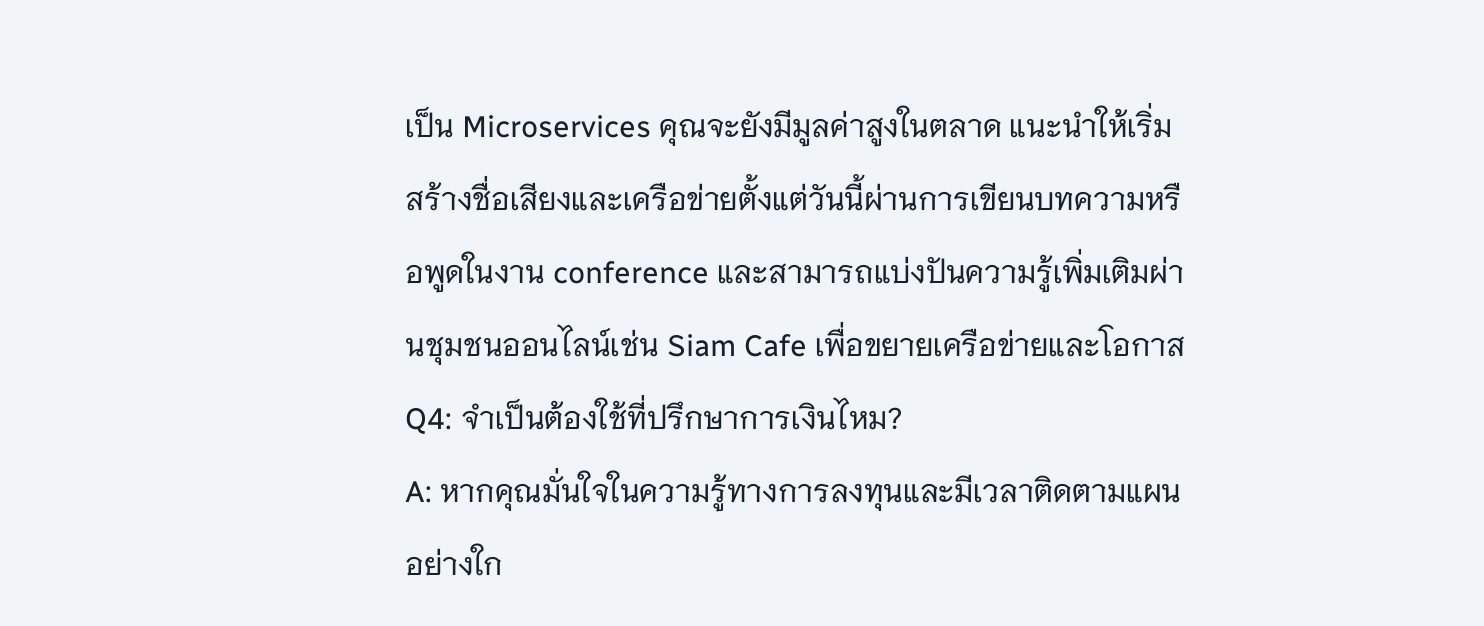เป็น Microservices คุณจะยังมีมูลค่าสูงในตลาด แนะนำให้เริ่มสร้างชื่อเสียงและเครือข่ายตั้งแต่วันนี้ผ่านการเขียนบทความหรือพูดในงาน conference และสามารถแบ่งปันความรู้เพิ่มเติมผ่านชุมชนออนไลน์เช่น Siam Cafe เพื่อขยายเครือข่ายและโอกาส
Q4: จำเป็นต้องใช้ที่ปรึกษาการเงินไหม?
A: หากคุณมั่นใจในความรู้ทางการลงทุนและมีเวลาติดตามแผนอย่างใก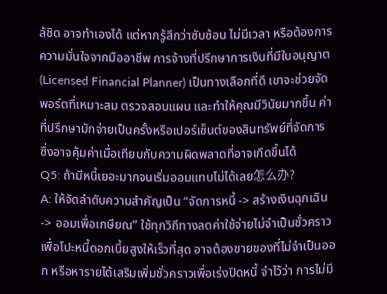ล้ชิด อาจทำเองได้ แต่หากรู้สึกว่าซับซ้อน ไม่มีเวลา หรือต้องการความมั่นใจจากมืออาชีพ การจ้างที่ปรึกษาการเงินที่มีใบอนุญาต (Licensed Financial Planner) เป็นทางเลือกที่ดี เขาจะช่วยจัดพอร์ตที่เหมาะสม ตรวจสอบแผน และทำให้คุณมีวินัยมากขึ้น ค่าที่ปรึกษามักจ่ายเป็นครั้งหรือเปอร์เซ็นต์ของสินทรัพย์ที่จัดการ ซึ่งอาจคุ้มค่าเมื่อเทียบกับความผิดพลาดที่อาจเกิดขึ้นได้
Q5: ถ้ามีหนี้เยอะมากจนเริ่มออมแทบไม่ได้เลย怎么办?
A: ให้จัดลำดับความสำคัญเป็น “จัดการหนี้ -> สร้างเงินฉุกเฉิน -> ออมเพื่อเกษียณ” ใช้ทุกวิถีทางลดค่าใช้จ่ายไม่จำเป็นชั่วคราว เพื่อโปะหนี้ดอกเบี้ยสูงให้เร็วที่สุด อาจต้องขายของที่ไม่จำเป็นออก หรือหารายได้เสริมเพิ่มชั่วคราวเพื่อเร่งปิดหนี้ จำไว้ว่า การไม่มี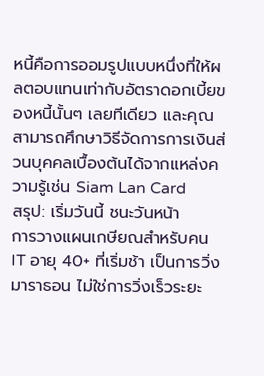หนี้คือการออมรูปแบบหนึ่งที่ให้ผลตอบแทนเท่ากับอัตราดอกเบี้ยของหนี้นั้นๆ เลยทีเดียว และคุณสามารถศึกษาวิธีจัดการการเงินส่วนบุคคลเบื้องต้นได้จากแหล่งความรู้เช่น Siam Lan Card
สรุป: เริ่มวันนี้ ชนะวันหน้า
การวางแผนเกษียณสำหรับคน IT อายุ 40+ ที่เริ่มช้า เป็นการวิ่งมาราธอน ไม่ใช่การวิ่งเร็วระยะ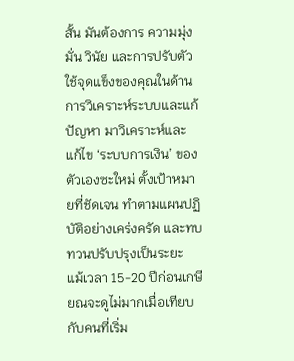สั้น มันต้องการ ความมุ่งมั่น วินัย และการปรับตัว ใช้จุดแข็งของคุณในด้านการวิเคราะห์ระบบและแก้ปัญหา มาวิเคราะห์และแก้ไข ‘ระบบการเงิน’ ของตัวเองซะใหม่ ตั้งเป้าหมายที่ชัดเจน ทำตามแผนปฏิบัติอย่างเคร่งครัด และทบทวนปรับปรุงเป็นระยะ
แม้เวลา 15-20 ปีก่อนเกษียณจะดูไม่มากเมื่อเทียบกับคนที่เริ่ม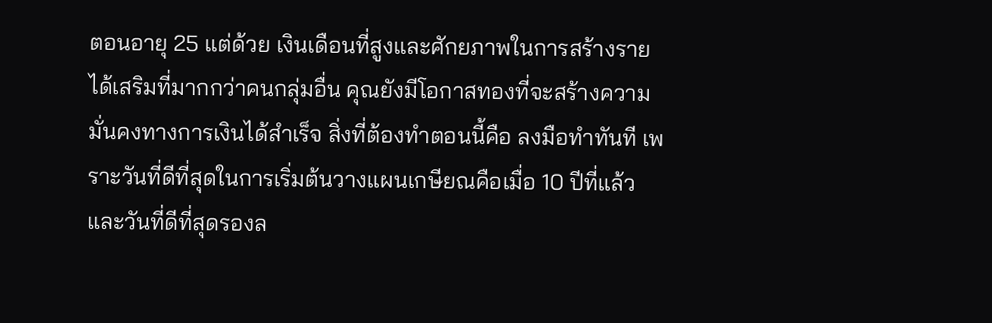ตอนอายุ 25 แต่ด้วย เงินเดือนที่สูงและศักยภาพในการสร้างรายได้เสริมที่มากกว่าคนกลุ่มอื่น คุณยังมีโอกาสทองที่จะสร้างความมั่นคงทางการเงินได้สำเร็จ สิ่งที่ต้องทำตอนนี้คือ ลงมือทำทันที เพราะวันที่ดีที่สุดในการเริ่มต้นวางแผนเกษียณคือเมื่อ 10 ปีที่แล้ว และวันที่ดีที่สุดรองล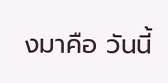งมาคือ วันนี้